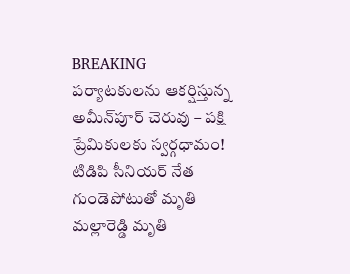BREAKING
పర్యాటకులను ఆకర్షిస్తున్న అమీన్‌పూర్ చెరువు – పక్షి ప్రేమికులకు స్వర్గధామం! టిడిపి సీనియర్ నేత గుండెపోటుతో మృతి మల్లారెడ్డి మృతి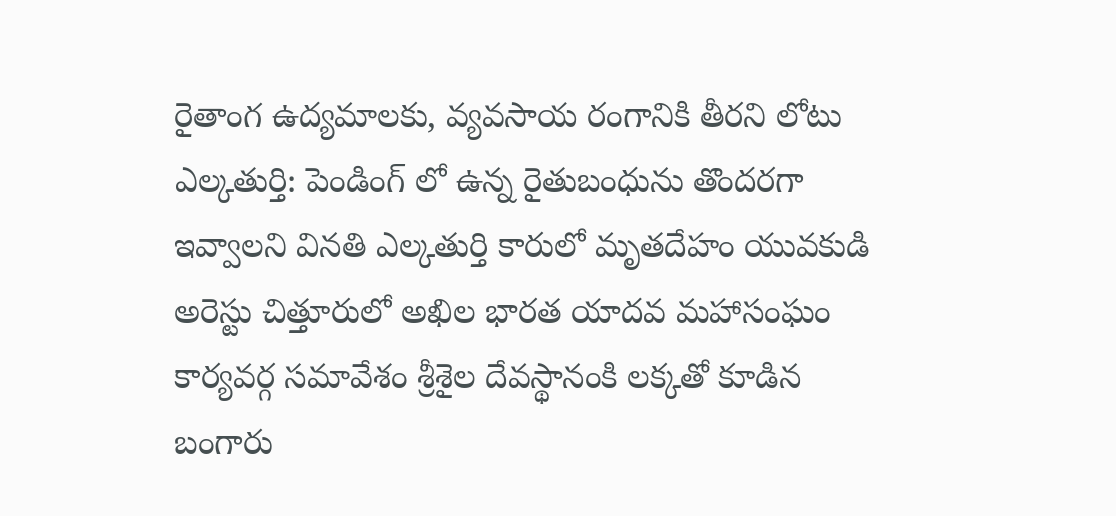రైతాంగ ఉద్యమాలకు, వ్యవసాయ రంగానికి తీరని లోటు ఎల్కతుర్తి: పెండింగ్ లో ఉన్న రైతుబంధును తొందరగా ఇవ్వాలని వినతి ఎల్కతుర్తి కారులో మృతదేహం యువకుడి అరెస్టు చిత్తూరులో అఖిల భారత యాదవ మహాసంఘం కార్యవర్గ సమావేశం శ్రీశైల దేవస్థానంకి లక్కతో కూడిన బంగారు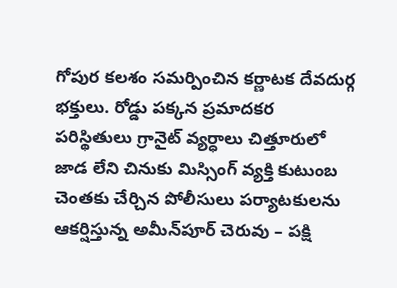గోపుర కలశం సమర్పించిన కర్ణాటక దేవదుర్గ భక్తులు. రోడ్డు పక్కన ప్రమాదకర పరిస్థితులు గ్రానైట్ వ్యర్ధాలు చిత్తూరులో జాడ లేని చినుకు మిస్సింగ్ వ్యక్తి కుటుంబ చెంతకు చేర్చిన పోలీసులు పర్యాటకులను ఆకర్షిస్తున్న అమీన్‌పూర్ చెరువు – పక్షి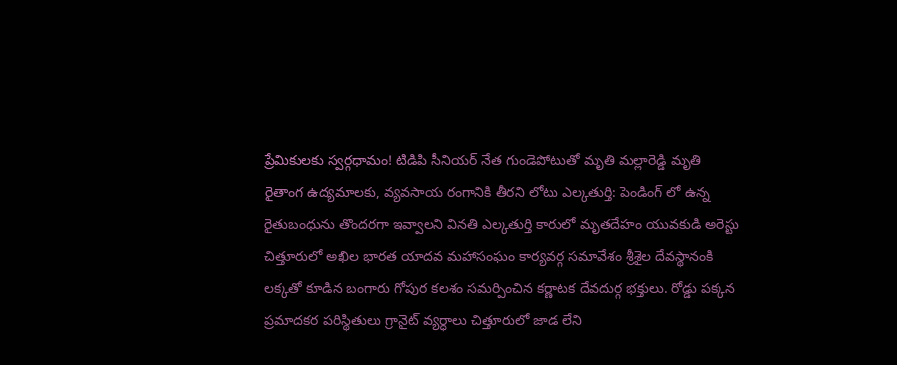ప్రేమికులకు స్వర్గధామం! టిడిపి సీనియర్ నేత గుండెపోటుతో మృతి మల్లారెడ్డి మృతి రైతాంగ ఉద్యమాలకు, వ్యవసాయ రంగానికి తీరని లోటు ఎల్కతుర్తి: పెండింగ్ లో ఉన్న రైతుబంధును తొందరగా ఇవ్వాలని వినతి ఎల్కతుర్తి కారులో మృతదేహం యువకుడి అరెస్టు చిత్తూరులో అఖిల భారత యాదవ మహాసంఘం కార్యవర్గ సమావేశం శ్రీశైల దేవస్థానంకి లక్కతో కూడిన బంగారు గోపుర కలశం సమర్పించిన కర్ణాటక దేవదుర్గ భక్తులు. రోడ్డు పక్కన ప్రమాదకర పరిస్థితులు గ్రానైట్ వ్యర్ధాలు చిత్తూరులో జాడ లేని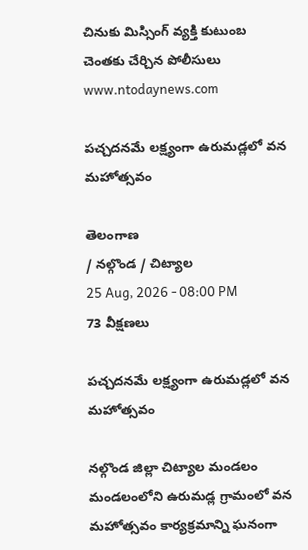చినుకు మిస్సింగ్ వ్యక్తి కుటుంబ చెంతకు చేర్చిన పోలీసులు
www.ntodaynews.com

పచ్చదనమే లక్ష్యంగా ఉరుమడ్లలో వన మహోత్సవం

తెలంగాణ
/ నల్గొండ / చిట్యాల
25 Aug, 2026 - 08:00 PM
73 వీక్షణలు

పచ్చదనమే లక్ష్యంగా ఉరుమడ్లలో వన మహోత్సవం

నల్గొండ జిల్లా చిట్యాల మండలం మండలంలోని ఉరుమడ్ల గ్రామంలో వన మహోత్సవం కార్యక్రమాన్ని ఘనంగా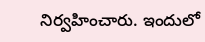నిర్వహించారు. ఇందులో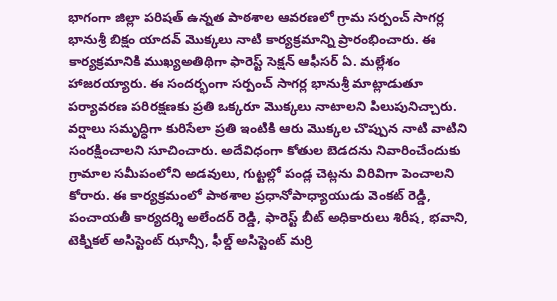భాగంగా జిల్లా పరిషత్ ఉన్నత పాఠశాల ఆవరణలో గ్రామ సర్పంచ్ సాగర్ల భానుశ్రీ బిక్షం యాదవ్ మొక్కలు నాటి కార్యక్రమాన్ని ప్రారంభించారు. ఈ కార్యక్రమానికి ముఖ్యఅతిథిగా ఫారెస్ట్ సెక్షన్ ఆఫీసర్ ఏ. మల్లేశం హాజరయ్యారు. ఈ సందర్భంగా సర్పంచ్ సాగర్ల భానుశ్రీ మాట్లాడుతూ పర్యావరణ పరిరక్షణకు ప్రతి ఒక్కరూ మొక్కలు నాటాలని పిలుపునిచ్చారు. వర్షాలు సమృద్ధిగా కురిసేలా ప్రతి ఇంటికి ఆరు మొక్కల చొప్పున నాటి వాటిని సంరక్షించాలని సూచించారు. అదేవిధంగా కోతుల బెడదను నివారించేందుకు గ్రామాల సమీపంలోని అడవులు, గుట్టల్లో పండ్ల చెట్లను విరివిగా పెంచాలని కోరారు. ఈ కార్యక్రమంలో పాఠశాల ప్రధానోపాధ్యాయుడు వెంకట్ రెడ్డి, పంచాయతీ కార్యదర్శి అలేందర్ రెడ్డి, ఫారెస్ట్ బీట్ అధికారులు శిరీష, భవాని, టెక్నికల్ అసిస్టెంట్ ఝాన్సీ, ఫీల్డ్ అసిస్టెంట్ మర్రి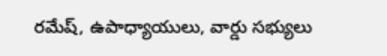రమేష్, ఉపాధ్యాయులు, వార్డు సభ్యులు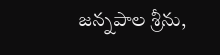జన్నపాల శ్రీను,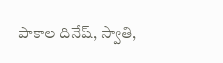పాకాల దినేష్, స్వాతి,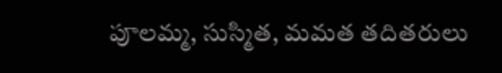పూలమ్మ, సుస్మిత, మమత తదితరులు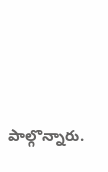పాల్గొన్నారు.